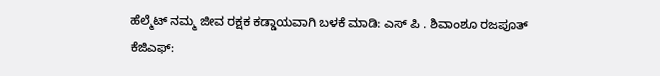ಹೆಲ್ಮೆಟ್ ನಮ್ಮ ಜೀವ ರಕ್ಷಕ ಕಡ್ಡಾಯವಾಗಿ ಬಳಕೆ ಮಾಡಿ: ಎಸ್ ಪಿ . ಶಿವಾಂಶೂ ರಜಪೂತ್
ಕೆಜಿಎಫ್: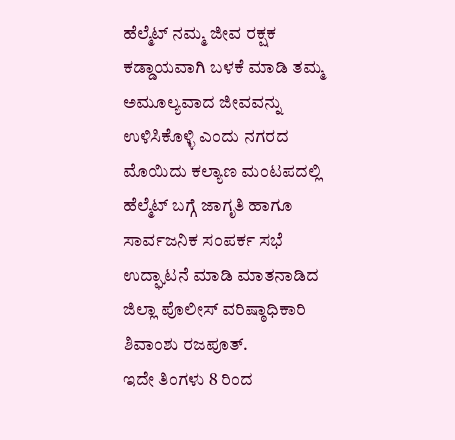ಹೆಲ್ಮೆಟ್ ನಮ್ಮ ಜೀವ ರಕ್ಷಕ ಕಡ್ಡಾಯವಾಗಿ ಬಳಕೆ ಮಾಡಿ ತಮ್ಮ ಅಮೂಲ್ಯವಾದ ಜೀವವನ್ನು ಉಳಿಸಿಕೊಳ್ಳಿ ಎಂದು ನಗರದ ಮೊಯಿದು ಕಲ್ಯಾಣ ಮಂಟಪದಲ್ಲಿ ಹೆಲ್ಮೆಟ್ ಬಗ್ಗೆ ಜಾಗೃತಿ ಹಾಗೂ ಸಾರ್ವಜನಿಕ ಸಂಪರ್ಕ ಸಭೆ ಉದ್ಘಾಟನೆ ಮಾಡಿ ಮಾತನಾಡಿದ ಜಿಲ್ಲಾ ಪೊಲೀಸ್ ವರಿಷ್ಠಾಧಿಕಾರಿ ಶಿವಾಂಶು ರಜಪೂತ್.
ಇದೇ ತಿಂಗಳು 8 ರಿಂದ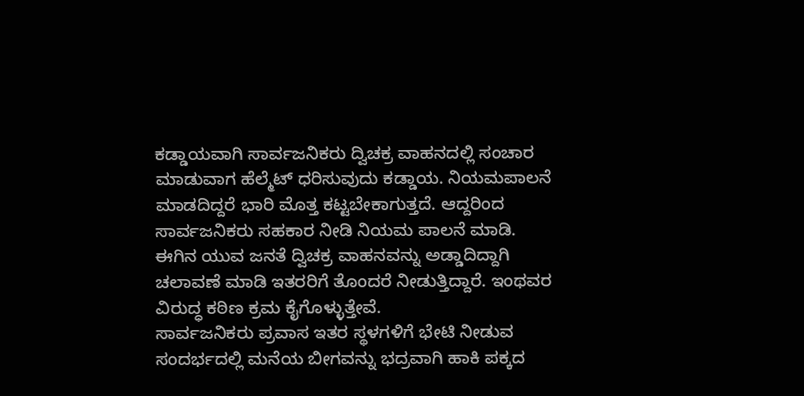ಕಡ್ಡಾಯವಾಗಿ ಸಾರ್ವಜನಿಕರು ದ್ವಿಚಕ್ರ ವಾಹನದಲ್ಲಿ ಸಂಚಾರ ಮಾಡುವಾಗ ಹೆಲ್ಮೆಟ್ ಧರಿಸುವುದು ಕಡ್ಡಾಯ. ನಿಯಮಪಾಲನೆ ಮಾಡದಿದ್ದರೆ ಭಾರಿ ಮೊತ್ತ ಕಟ್ಟಬೇಕಾಗುತ್ತದೆ. ಆದ್ದರಿಂದ ಸಾರ್ವಜನಿಕರು ಸಹಕಾರ ನೀಡಿ ನಿಯಮ ಪಾಲನೆ ಮಾಡಿ.
ಈಗಿನ ಯುವ ಜನತೆ ದ್ವಿಚಕ್ರ ವಾಹನವನ್ನು ಅಡ್ಡಾದಿದ್ದಾಗಿ ಚಲಾವಣೆ ಮಾಡಿ ಇತರರಿಗೆ ತೊಂದರೆ ನೀಡುತ್ತಿದ್ದಾರೆ. ಇಂಥವರ ವಿರುದ್ಧ ಕಠಿಣ ಕ್ರಮ ಕೈಗೊಳ್ಳುತ್ತೇವೆ.
ಸಾರ್ವಜನಿಕರು ಪ್ರವಾಸ ಇತರ ಸ್ಥಳಗಳಿಗೆ ಭೇಟಿ ನೀಡುವ ಸಂದರ್ಭದಲ್ಲಿ ಮನೆಯ ಬೀಗವನ್ನು ಭದ್ರವಾಗಿ ಹಾಕಿ ಪಕ್ಕದ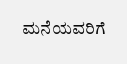ಮನೆಯವರಿಗೆ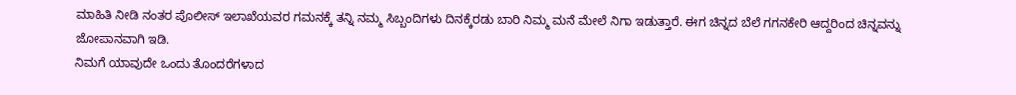ಮಾಹಿತಿ ನೀಡಿ ನಂತರ ಪೊಲೀಸ್ ಇಲಾಖೆಯವರ ಗಮನಕ್ಕೆ ತನ್ನಿ ನಮ್ಮ ಸಿಬ್ಬಂದಿಗಳು ದಿನಕ್ಕೆರಡು ಬಾರಿ ನಿಮ್ಮ ಮನೆ ಮೇಲೆ ನಿಗಾ ಇಡುತ್ತಾರೆ. ಈಗ ಚಿನ್ನದ ಬೆಲೆ ಗಗನಕೇರಿ ಆದ್ದರಿಂದ ಚಿನ್ನವನ್ನು ಜೋಪಾನವಾಗಿ ಇಡಿ.
ನಿಮಗೆ ಯಾವುದೇ ಒಂದು ತೊಂದರೆಗಳಾದ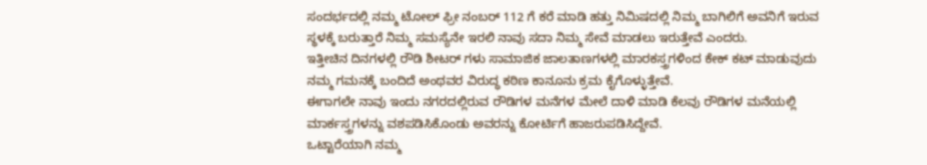ಸಂದರ್ಭದಲ್ಲಿ ನಮ್ಮ ಟೋಲ್ ಫ್ರೀ ನಂಬರ್ 112 ಗೆ ಕರೆ ಮಾಡಿ ಹತ್ತು ನಿಮಿಷದಲ್ಲಿ ನಿಮ್ಮ ಬಾಗಿಲಿಗೆ ಅವನಿಗೆ ಇರುವ ಸ್ಥಳಕ್ಕೆ ಬರುತ್ತಾರೆ ನಿಮ್ಮ ಸಮಸ್ಯೆನೇ ಇರಲಿ ನಾವು ಸದಾ ನಿಮ್ಮ ಸೇವೆ ಮಾಡಲು ಇರುತ್ತೇವೆ ಎಂದರು.
ಇತ್ತೀಚಿನ ದಿನಗಳಲ್ಲಿ ರೌಡಿ ಶೀಟರ್ ಗಳು ಸಾಮಾಜಿಕ ಜಾಲತಾಣಗಳಲ್ಲಿ ಮಾರಕಸ್ತ್ರಗಳಿಂದ ಕೇಕ್ ಕಟ್ ಮಾಡುವುದು ನಮ್ಮ ಗಮನಕ್ಕೆ ಬಂದಿದೆ ಅಂಥವರ ವಿರುದ್ಧ ಕಠಿಣ ಕಾನೂನು ಕ್ರಮ ಕೈಗೊಳ್ಳುತ್ತೇವೆ.
ಈಗಾಗಲೇ ನಾವು ಇಂದು ನಗರದಲ್ಲಿರುವ ರೌಡಿಗಳ ಮನೆಗಳ ಮೇಲೆ ದಾಳಿ ಮಾಡಿ ಕೆಲವು ರೌಡಿಗಳ ಮನೆಯಲ್ಲಿ ಮಾರ್ಕಸ್ತ್ರಗಳನ್ನು ವಶಪಡಿಸಿಕೊಂಡು ಅವರನ್ನು ಕೋರ್ಟಿಗೆ ಹಾಜರುಪಡಿಸಿದ್ದೇವೆ.
ಒಟ್ಟಾರೆಯಾಗಿ ನಮ್ಮ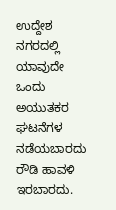ಉದ್ದೇಶ ನಗರದಲ್ಲಿ ಯಾವುದೇ ಒಂದು ಅಯುತಕರ ಘಟನೆಗಳ ನಡೆಯಬಾರದು ರೌಡಿ ಹಾವಳಿ ಇರಬಾರದು.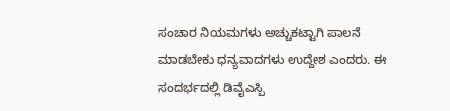ಸಂಚಾರ ನಿಯಮಗಳು ಅಚ್ಚುಕಟ್ಟಾಗಿ ಪಾಲನೆ ಮಾಡಬೇಕು ಧನ್ಯವಾದಗಳು ಉದ್ದೇಶ ಎಂದರು. ಈ ಸಂದರ್ಭದಲ್ಲಿ ಡಿವೈಎಸ್ಪಿ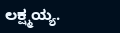ಲಕ್ಷ್ಮಯ್ಯ.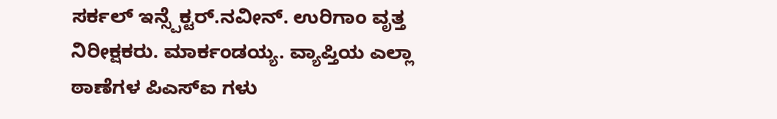ಸರ್ಕಲ್ ಇನ್ಸ್ಪೆಕ್ಟರ್.ನವೀನ್. ಉರಿಗಾಂ ವೃತ್ತ ನಿರೀಕ್ಷಕರು. ಮಾರ್ಕಂಡಯ್ಯ. ವ್ಯಾಪ್ತಿಯ ಎಲ್ಲಾ ಠಾಣೆಗಳ ಪಿಎಸ್ಐ ಗಳು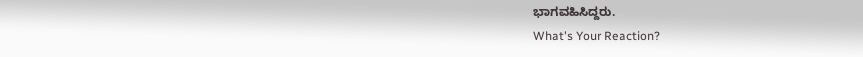ಭಾಗವಹಿಸಿದ್ದರು.
What's Your Reaction?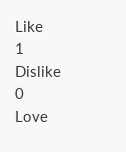Like
1
Dislike
0
Love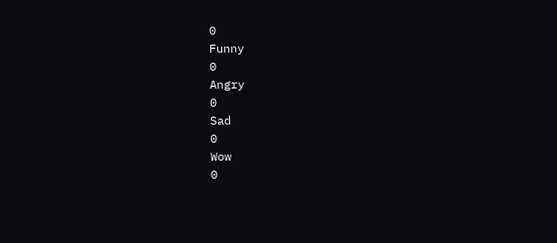0
Funny
0
Angry
0
Sad
0
Wow
0